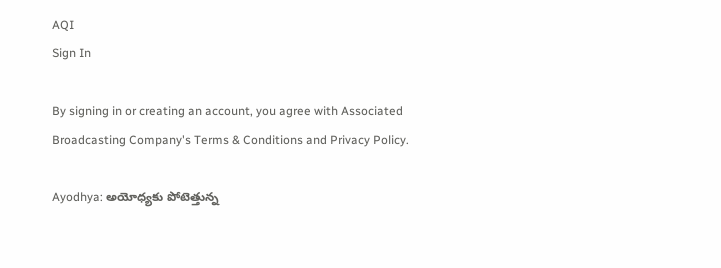AQI
Sign In

By signing in or creating an account, you agree with Associated Broadcasting Company's Terms & Conditions and Privacy Policy.

Ayodhya: అయోధ్యకు పోటెత్తున్న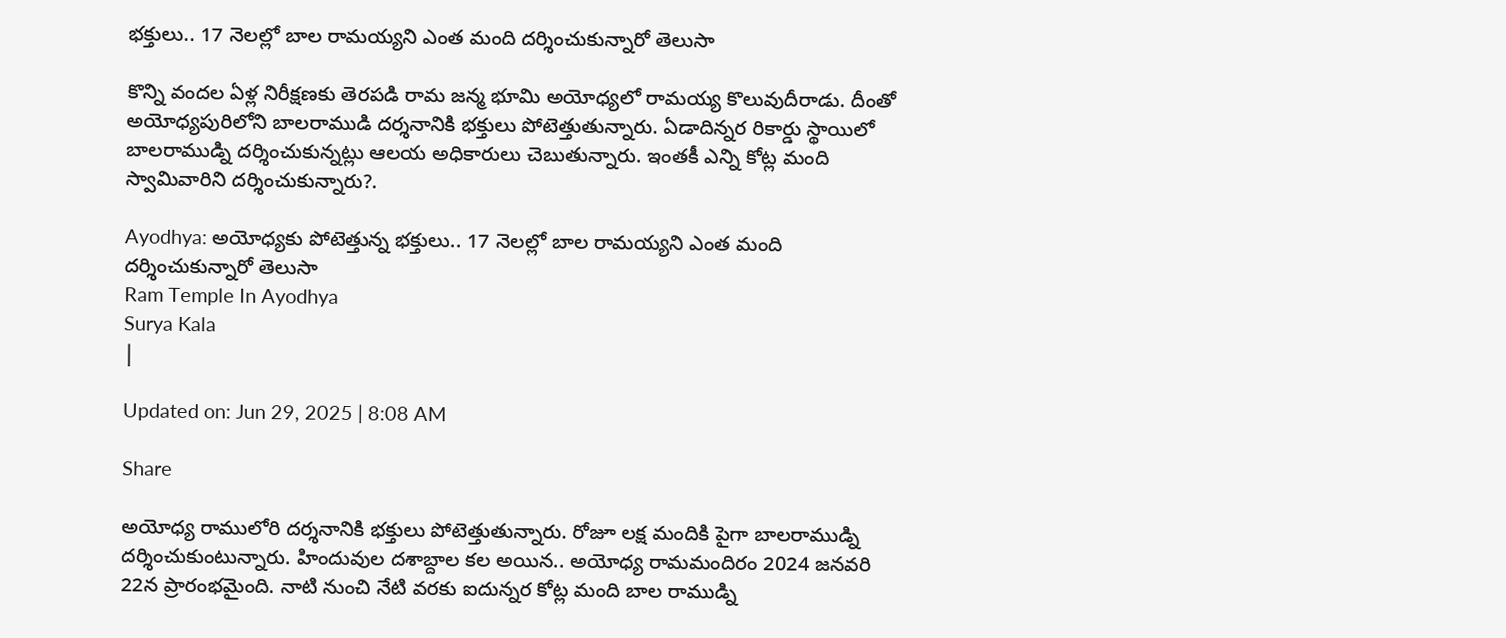భక్తులు.. 17 నెలల్లో బాల రామయ్యని ఎంత మంది దర్శించుకున్నారో తెలుసా

కొన్ని వందల ఏళ్ల నిరీక్షణకు తెరపడి రామ జన్మ భూమి అయోధ్యలో రామయ్య కొలువుదీరాడు. దీంతో అయోధ్యపురిలోని బాలరాముడి దర్శనానికి భక్తులు పోటెత్తుతున్నారు. ఏడాదిన్నర రికార్డు స్థాయిలో బాలరాముడ్ని దర్శించుకున్నట్లు ఆలయ అధికారులు చెబుతున్నారు. ఇంతకీ ఎన్ని కోట్ల మంది స్వామివారిని దర్శించుకున్నారు?.

Ayodhya: అయోధ్యకు పోటెత్తున్న భక్తులు.. 17 నెలల్లో బాల రామయ్యని ఎంత మంది దర్శించుకున్నారో తెలుసా
Ram Temple In Ayodhya
Surya Kala
|

Updated on: Jun 29, 2025 | 8:08 AM

Share

అయోధ్య రాములోరి దర్శనానికి భక్తులు పోటెత్తుతున్నారు. రోజూ లక్ష మందికి పైగా బాలరాముడ్ని దర్శించుకుంటున్నారు. హిందువుల దశాబ్దాల కల అయిన.. అయోధ్య రామమందిరం 2024 జనవరి 22న ప్రారంభమైంది. నాటి నుంచి నేటి వరకు ఐదున్నర కోట్ల మంది బాల రాముడ్ని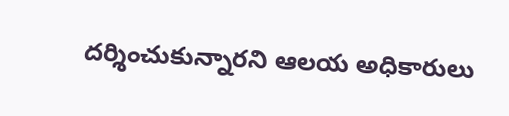దర్శించుకున్నారని ఆలయ అధికారులు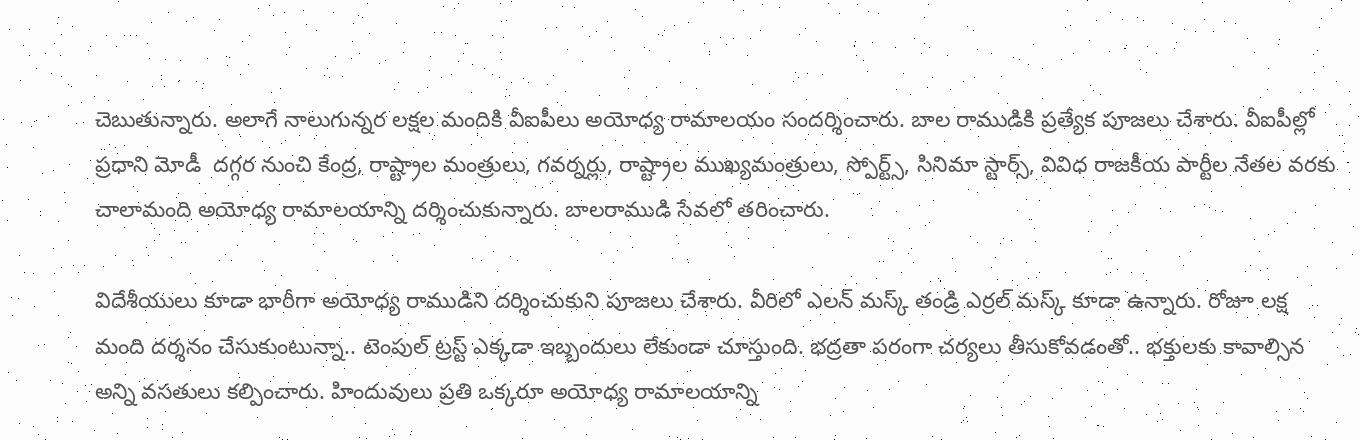చెబుతున్నారు. అలాగే నాలుగున్నర లక్షల మందికి వీఐపీలు అయోధ్య రామాలయం సందర్శించారు. బాల రాముడికి ప్రత్యేక పూజలు చేశారు. వీఐపీల్లో ప్రధాని మోడీ  దగ్గర నుంచి కేంద్ర, రాష్ట్రాల మంత్రులు, గవర్నర్లు, రాష్ట్రాల ముఖ్యమంత్రులు, స్పోర్ట్స్, సినిమా స్టార్స్, వివిధ రాజకీయ పార్టీల నేతల వరకు చాలామంది అయోధ్య రామాలయాన్ని దర్శించుకున్నారు. బాలరాముడి సేవలో తరించారు.

విదేశీయులు కూడా భారీగా అయోధ్య రాముడిని దర్శించుకుని పూజలు చేశారు. వీరిలో ఎలన్ మస్క్‌ తండ్రి ఎర్రల్ మస్క్‌ కూడా ఉన్నారు. రోజూ లక్ష మంది దర్శనం చేసుకుంటున్నా.. టెంపుల్ ట్రస్ట్ ఎక్కడా ఇబ్బందులు లేకుండా చూస్తుంది. భద్రతా పరంగా చర్యలు తీసుకోవడంతో.. భక్తులకు కావాల్సిన అన్ని వసతులు కల్పించారు. హిందువులు ప్రతి ఒక్కరూ అయోధ్య రామాలయాన్ని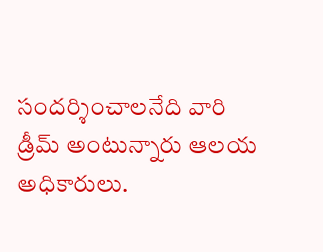సందర్శించాలనేది వారి డ్రీమ్ అంటున్నారు ఆలయ అధికారులు.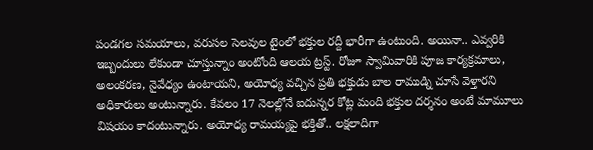పండగల సమయాలు, వరుసల సెలవుల టైంలో భక్తుల రద్దీ భారీగా ఉంటుంది. అయినా.. ఎవ్వరికి ఇబ్బందులు లేకుండా చూస్తున్నాం అంటోంది ఆలయ ట్రస్ట్. రోజూ స్వామివారికి పూజ కార్యక్రమాలు, అలంకరణ, నైవేధ్యం ఉంటాయని, అయోధ్య వచ్చిన ప్రతి భక్తుడు బాల రాముడ్ని చూసే వెళ్తారని అధికారులు అంటున్నారు. కేవలం 17 నెలల్లోనే ఐదున్నర కోట్ల మంది భక్తుల దర్శనం అంటే మామూలు విషయం కాదంటున్నారు. అయోధ్య రామయ్యపై భక్తితో.. లక్షలాదిగా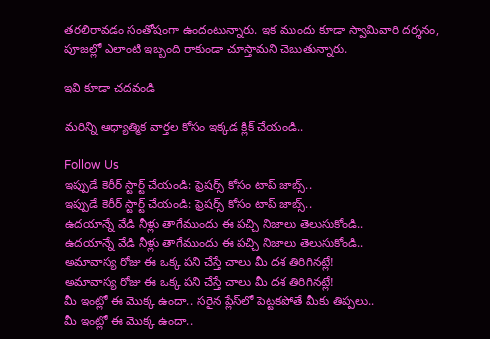తరలిరావడం సంతోషంగా ఉందంటున్నారు. ఇక ముందు కూడా స్వామివారి దర్శనం, పూజల్లో ఎలాంటి ఇబ్బంది రాకుండా చూస్తామని చెబుతున్నారు.

ఇవి కూడా చదవండి

మరిన్ని ఆధ్యాత్మిక వార్తల కోసం ఇక్కడ క్లిక్ చేయండి..

Follow Us
ఇప్పుడే కెరీర్ స్టార్ట్ చేయండి: ఫ్రెషర్స్ కోసం టాప్ జాబ్స్..
ఇప్పుడే కెరీర్ స్టార్ట్ చేయండి: ఫ్రెషర్స్ కోసం టాప్ జాబ్స్..
ఉదయాన్నే వేడి నీళ్లు తాగేముందు ఈ పచ్చి నిజాలు తెలుసుకోండి..
ఉదయాన్నే వేడి నీళ్లు తాగేముందు ఈ పచ్చి నిజాలు తెలుసుకోండి..
అమావాస్య రోజు ఈ ఒక్క పని చేస్తే చాలు మీ దశ తిరిగినట్లే!
అమావాస్య రోజు ఈ ఒక్క పని చేస్తే చాలు మీ దశ తిరిగినట్లే!
మీ ఇంట్లో ఈ మొక్క ఉందా.. సరైన ప్లేస్‌లో పెట్టకపోతే మీకు తిప్పలు..
మీ ఇంట్లో ఈ మొక్క ఉందా..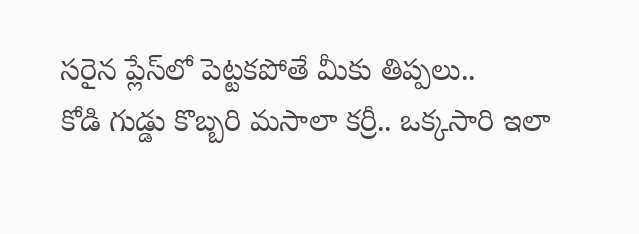సరైన ప్లేస్‌లో పెట్టకపోతే మీకు తిప్పలు..
కోడి గుడ్డు కొబ్బరి మసాలా కర్రీ.. ఒక్కసారి ఇలా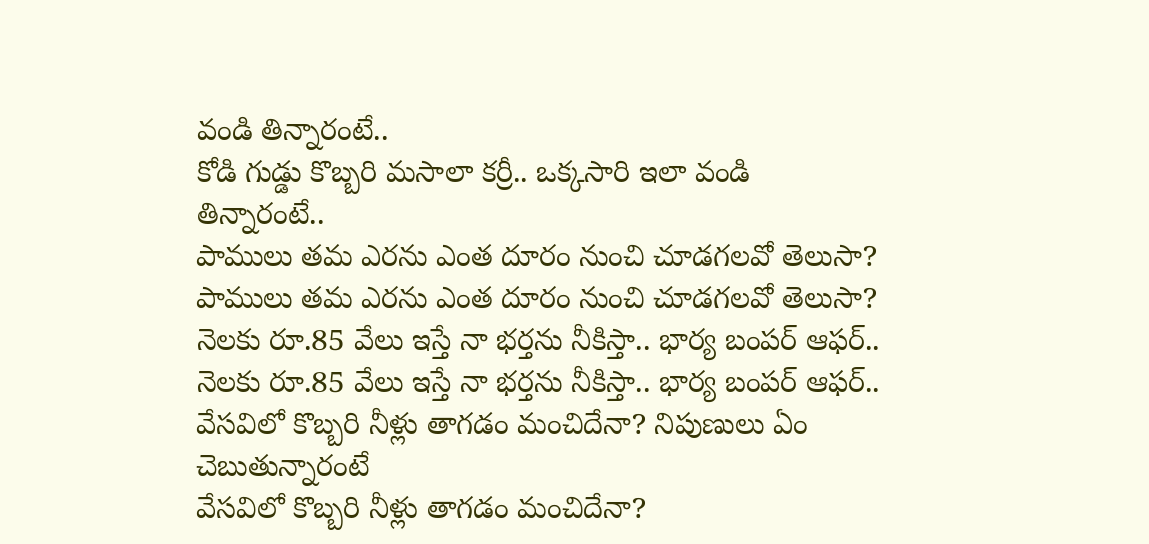వండి తిన్నారంటే..
కోడి గుడ్డు కొబ్బరి మసాలా కర్రీ.. ఒక్కసారి ఇలా వండి తిన్నారంటే..
పాములు తమ ఎరను ఎంత దూరం నుంచి చూడగలవో తెలుసా?
పాములు తమ ఎరను ఎంత దూరం నుంచి చూడగలవో తెలుసా?
నెలకు రూ.85 వేలు ఇస్తే నా భర్తను నీకిస్తా.. భార్య బంపర్ ఆఫర్..
నెలకు రూ.85 వేలు ఇస్తే నా భర్తను నీకిస్తా.. భార్య బంపర్ ఆఫర్..
వేసవిలో కొబ్బరి నీళ్లు తాగడం మంచిదేనా? నిపుణులు ఏం చెబుతున్నారంటే
వేసవిలో కొబ్బరి నీళ్లు తాగడం మంచిదేనా?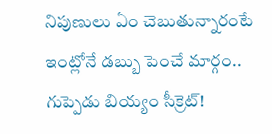నిపుణులు ఏం చెబుతున్నారంటే
ఇంట్లోనే డబ్బు పెంచే మార్గం.. గుప్పెడు బియ్యం సీక్రెట్!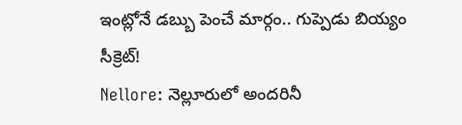ఇంట్లోనే డబ్బు పెంచే మార్గం.. గుప్పెడు బియ్యం సీక్రెట్!
Nellore: నెల్లూరులో అందరినీ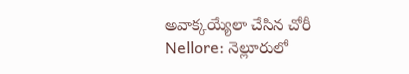అవాక్కయ్యేలా చేసిన చోరీ
Nellore: నెల్లూరులో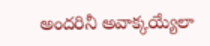అందరినీ అవాక్కయ్యేలా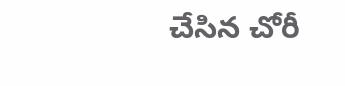చేసిన చోరీ